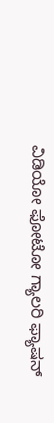ವಿಡಿಯೋ ಫೋಟೋ ಗ್ಯಾಲರಿ ಫ್ಯಾಷನ್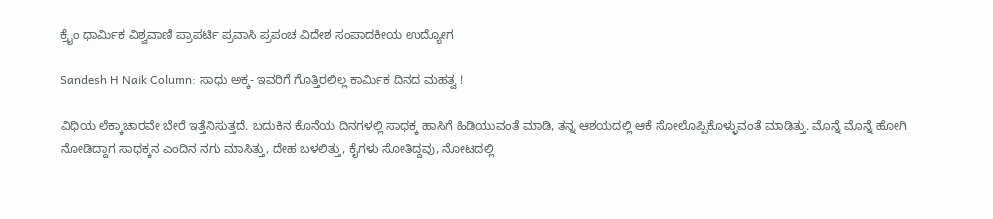ಕ್ರೈಂ ಧಾರ್ಮಿಕ ವಿಶ್ವವಾಣಿ ಪ್ರಾಪರ್ಟಿ ಪ್ರವಾಸಿ ಪ್ರಪಂಚ ವಿದೇಶ ಸಂಪಾದಕೀಯ ಉದ್ಯೋಗ

Sandesh H Naik Column: ಸಾಧು ಅಕ್ಕ- ಇವರಿಗೆ ಗೊತ್ತಿರಲಿಲ್ಲ ಕಾರ್ಮಿಕ ದಿನದ ಮಹತ್ವ !

ವಿಧಿಯ ಲೆಕ್ಕಾಚಾರವೇ ಬೇರೆ ಇತ್ತೆನಿಸುತ್ತದೆ. ಬದುಕಿನ ಕೊನೆಯ ದಿನಗಳಲ್ಲಿ ಸಾಧಕ್ಕ ಹಾಸಿಗೆ ಹಿಡಿಯುವಂತೆ ಮಾಡಿ, ತನ್ನ ಆಶಯದಲ್ಲಿ ಆಕೆ ಸೋಲೊಪ್ಪಿಕೊಳ್ಳುವಂತೆ ಮಾಡಿತ್ತು. ಮೊನ್ನೆ ಮೊನ್ನೆ ಹೋಗಿ ನೋಡಿದ್ದಾಗ ಸಾಧಕ್ಕನ ಎಂದಿನ ನಗು ಮಾಸಿತ್ತು, ದೇಹ ಬಳಲಿತ್ತು, ಕೈಗಳು ಸೋತಿದ್ದವು, ನೋಟದಲ್ಲಿ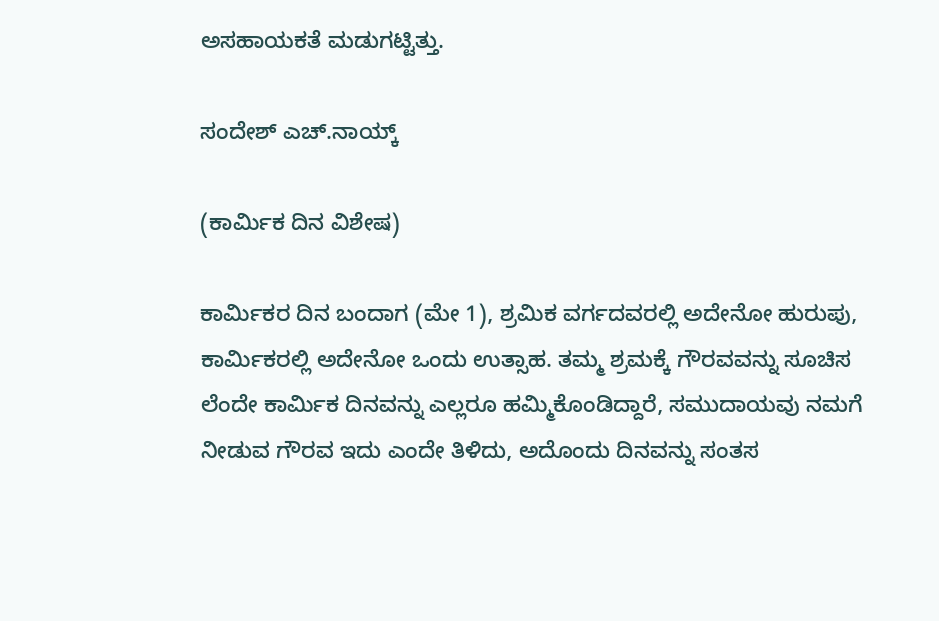ಅಸಹಾಯಕತೆ ಮಡುಗಟ್ಟಿತ್ತು.

ಸಂದೇಶ್ ಎಚ್.ನಾಯ್ಕ್

(ಕಾರ್ಮಿಕ ದಿನ ವಿಶೇಷ)

ಕಾರ್ಮಿಕರ ದಿನ ಬಂದಾಗ (ಮೇ 1), ಶ್ರಮಿಕ ವರ್ಗದವರಲ್ಲಿ ಅದೇನೋ ಹುರುಪು, ಕಾರ್ಮಿಕರಲ್ಲಿ ಅದೇನೋ ಒಂದು ಉತ್ಸಾಹ. ತಮ್ಮ ಶ್ರಮಕ್ಕೆ ಗೌರವವನ್ನು ಸೂಚಿಸ ಲೆಂದೇ ಕಾರ್ಮಿಕ ದಿನವನ್ನು ಎಲ್ಲರೂ ಹಮ್ಮಿಕೊಂಡಿದ್ದಾರೆ, ಸಮುದಾಯವು ನಮಗೆ ನೀಡುವ ಗೌರವ ಇದು ಎಂದೇ ತಿಳಿದು, ಅದೊಂದು ದಿನವನ್ನು ಸಂತಸ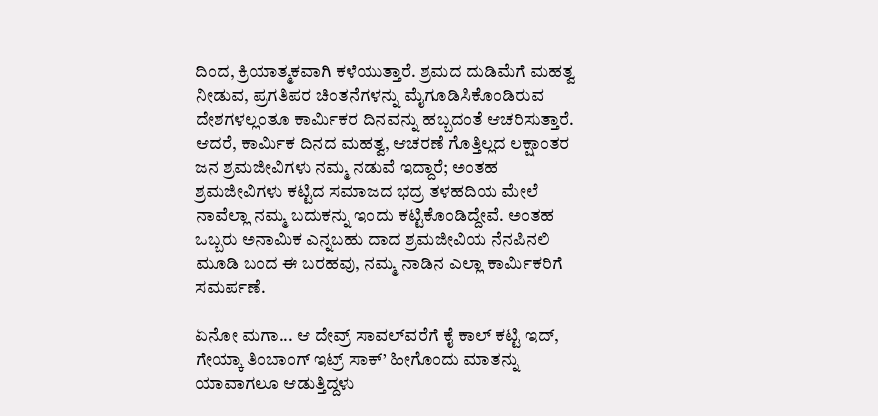ದಿಂದ, ಕ್ರಿಯಾತ್ಮಕವಾಗಿ ಕಳೆಯುತ್ತಾರೆ. ಶ್ರಮದ ದುಡಿಮೆಗೆ ಮಹತ್ವ ನೀಡುವ, ಪ್ರಗತಿಪರ ಚಿಂತನೆಗಳನ್ನು ಮೈಗೂಡಿಸಿಕೊಂಡಿರುವ ದೇಶಗಳಲ್ಲಂತೂ ಕಾರ್ಮಿಕರ ದಿನವನ್ನು ಹಬ್ಬದಂತೆ ಆಚರಿಸುತ್ತಾರೆ. ಆದರೆ, ಕಾರ್ಮಿಕ ದಿನದ ಮಹತ್ವ, ಆಚರಣೆ ಗೊತ್ತಿಲ್ಲದ ಲಕ್ಷಾಂತರ ಜನ ಶ್ರಮಜೀವಿಗಳು ನಮ್ಮ ನಡುವೆ ಇದ್ದಾರೆ; ಅಂತಹ ಶ್ರಮಜೀವಿಗಳು ಕಟ್ಟಿದ ಸಮಾಜದ ಭದ್ರ ತಳಹದಿಯ ಮೇಲೆ ನಾವೆಲ್ಲಾ ನಮ್ಮ ಬದುಕನ್ನು ಇಂದು ಕಟ್ಟಿಕೊಂಡಿದ್ದೇವೆ. ಅಂತಹ ಒಬ್ಬರು ಅನಾಮಿಕ ಎನ್ನಬಹು‌ ದಾದ ಶ್ರಮಜೀವಿಯ ನೆನಪಿನಲಿ ಮೂಡಿ ಬಂದ ಈ ಬರಹವು, ನಮ್ಮ ನಾಡಿನ ಎಲ್ಲಾ ಕಾರ್ಮಿಕರಿಗೆ ಸಮರ್ಪಣೆ.

ಏನೋ ಮಗಾ... ಆ ದೇವ್ರ್ ಸಾವಲ್‌ವರೆಗೆ ಕೈ ಕಾಲ್ ಕಟ್ಟಿ ಇದ್, ಗೇಯ್ಕಾ ತಿಂಬಾಂಗ್ ಇಟ್ರ್ ಸಾಕ್’ ಹೀಗೊಂದು ಮಾತನ್ನು ಯಾವಾಗಲೂ ಆಡುತ್ತಿದ್ದಳು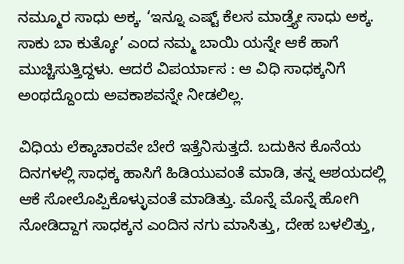ನಮ್ಮೂರ ಸಾಧು ಅಕ್ಕ. ‘ಇನ್ನೂ ಎಷ್ಟ್ ಕೆಲಸ ಮಾಡ್ತ್ಯೇ ಸಾಧು ಅಕ್ಕ. ಸಾಕು ಬಾ ಕುತ್ಕೋ’ ಎಂದ ನಮ್ಮ ಬಾಯಿ ಯನ್ನೇ ಆಕೆ ಹಾಗೆ ಮುಚ್ಚಿಸುತ್ತಿದ್ದಳು. ಆದರೆ ವಿಪರ್ಯಾಸ : ಆ ವಿಧಿ ಸಾಧಕ್ಕನಿಗೆ ಅಂಥದ್ದೊಂದು ಅವಕಾಶವನ್ನೇ ನೀಡಲಿಲ್ಲ.

ವಿಧಿಯ ಲೆಕ್ಕಾಚಾರವೇ ಬೇರೆ ಇತ್ತೆನಿಸುತ್ತದೆ. ಬದುಕಿನ ಕೊನೆಯ ದಿನಗಳಲ್ಲಿ ಸಾಧಕ್ಕ ಹಾಸಿಗೆ ಹಿಡಿಯುವಂತೆ ಮಾಡಿ, ತನ್ನ ಆಶಯದಲ್ಲಿ ಆಕೆ ಸೋಲೊಪ್ಪಿಕೊಳ್ಳುವಂತೆ ಮಾಡಿತ್ತು. ಮೊನ್ನೆ ಮೊನ್ನೆ ಹೋಗಿ ನೋಡಿದ್ದಾಗ ಸಾಧಕ್ಕನ ಎಂದಿನ ನಗು ಮಾಸಿತ್ತು, ದೇಹ ಬಳಲಿತ್ತು,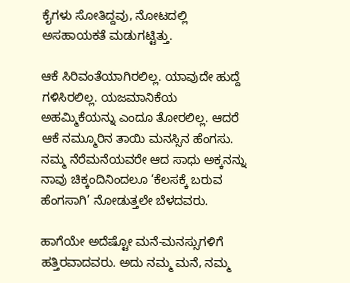ಕೈಗಳು ಸೋತಿದ್ದವು, ನೋಟದಲ್ಲಿ ಅಸಹಾಯಕತೆ ಮಡುಗಟ್ಟಿತ್ತು.

ಆಕೆ ಸಿರಿವಂತೆಯಾಗಿರಲಿಲ್ಲ. ಯಾವುದೇ ಹುದ್ದೆ ಗಳಿಸಿರಲಿಲ್ಲ. ಯಜಮಾನಿಕೆಯ ಅಹಮ್ಮಿಕೆಯನ್ನು ಎಂದೂ ತೋರಲಿಲ್ಲ. ಆದರೆ ಆಕೆ ನಮ್ಮೂರಿನ ತಾಯಿ ಮನಸ್ಸಿನ ಹೆಂಗಸು. ನಮ್ಮ ನೆರೆಮನೆಯವರೇ ಆದ ಸಾಧು ಅಕ್ಕನನ್ನು ನಾವು ಚಿಕ್ಕಂದಿನಿಂದಲೂ ‘ಕೆಲಸಕ್ಕೆ ಬರುವ ಹೆಂಗಸಾಗಿ’ ನೋಡುತ್ತಲೇ ಬೆಳದವರು.

ಹಾಗೆಯೇ ಅದೆಷ್ಟೋ ಮನೆ-ಮನಸ್ಸುಗಳಿಗೆ ಹತ್ತಿರವಾದವರು. ಅದು ನಮ್ಮ ಮನೆ, ನಮ್ಮ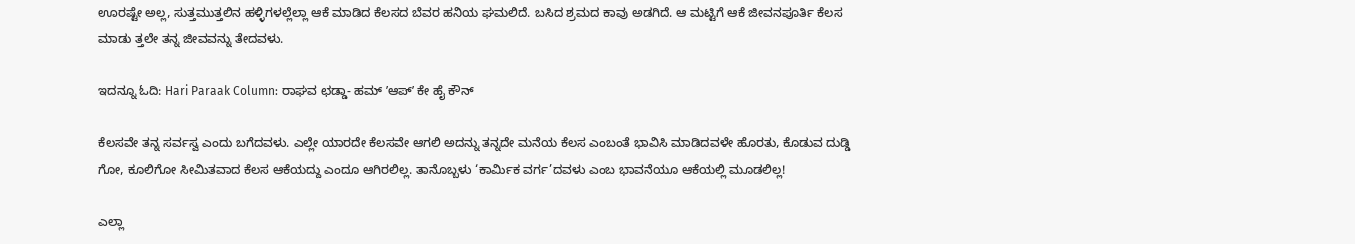ಊರಷ್ಟೇ ಅಲ್ಲ, ಸುತ್ತಮುತ್ತಲಿನ ಹಳ್ಳಿಗಳಲ್ಲೆಲ್ಲಾ ಆಕೆ ಮಾಡಿದ ಕೆಲಸದ ಬೆವರ ಹನಿಯ ಘಮಲಿದೆ. ಬಸಿದ ಶ್ರಮದ ಕಾವು ಅಡಗಿದೆ. ಆ ಮಟ್ಟಿಗೆ ಆಕೆ ಜೀವನಪೂರ್ತಿ ಕೆಲಸ ಮಾಡು ತ್ತಲೇ ತನ್ನ ಜೀವವನ್ನು ತೇದವಳು.

ಇದನ್ನೂ ಓದಿ: Hari Paraak Column: ರಾಘವ ಛಡ್ಡಾ- ಹಮ್‌ ‌ʼಆಪ್‌ʼ ಕೇ ಹೈ ಕೌನ್

ಕೆಲಸವೇ ತನ್ನ ಸರ್ವಸ್ವ ಎಂದು ಬಗೆದವಳು. ಎಲ್ಲೇ ಯಾರದೇ ಕೆಲಸವೇ ಆಗಲಿ ಅದನ್ನು ತನ್ನದೇ ಮನೆಯ ಕೆಲಸ ಎಂಬಂತೆ ಭಾವಿಸಿ ಮಾಡಿದವಳೇ ಹೊರತು, ಕೊಡುವ ದುಡ್ಡಿ ಗೋ, ಕೂಲಿಗೋ ಸೀಮಿತವಾದ ಕೆಲಸ ಆಕೆಯದ್ದು ಎಂದೂ ಆಗಿರಲಿಲ್ಲ. ತಾನೊಬ್ಬಳು ‘ಕಾರ್ಮಿಕ ವರ್ಗ’ದವಳು ಎಂಬ ಭಾವನೆಯೂ ಆಕೆಯಲ್ಲಿ ಮೂಡಲಿಲ್ಲ!

ಎಲ್ಲಾ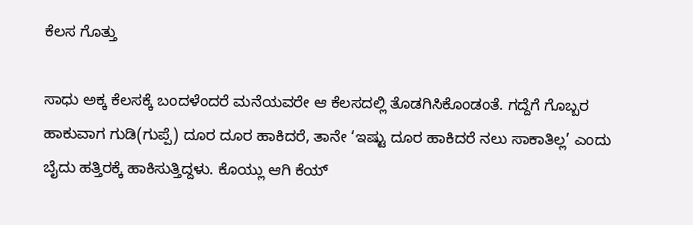ಕೆಲಸ ಗೊತ್ತು

ಸಾಧು ಅಕ್ಕ ಕೆಲಸಕ್ಕೆ ಬಂದಳೆಂದರೆ ಮನೆಯವರೇ ಆ ಕೆಲಸದಲ್ಲಿ ತೊಡಗಿಸಿಕೊಂಡಂತೆ. ಗದ್ದೆಗೆ ಗೊಬ್ಬರ ಹಾಕುವಾಗ ಗುಡಿ(ಗುಪ್ಪೆ) ದೂರ ದೂರ ಹಾಕಿದರೆ, ತಾನೇ ‘ಇಷ್ಟು ದೂರ ಹಾಕಿದರೆ ನಲು ಸಾಕಾತಿಲ್ಲ’ ಎಂದು ಬೈದು ಹತ್ತಿರಕ್ಕೆ ಹಾಕಿಸುತ್ತಿದ್ದಳು. ಕೊಯ್ಲು ಆಗಿ ಕೆಯ್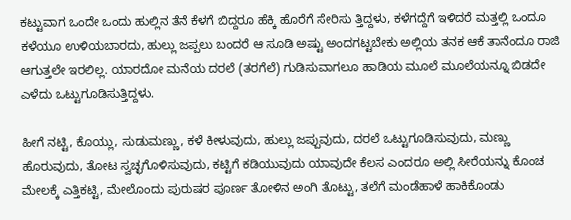ಕಟ್ಟುವಾಗ ಒಂದೇ ಒಂದು ಹುಲ್ಲಿನ ತೆನೆ ಕೆಳಗೆ ಬಿದ್ದರೂ ಹೆಕ್ಕಿ ಹೊರೆಗೆ ಸೇರಿಸು ತ್ತಿದ್ದಳು, ಕಳೆಗದ್ದೆಗೆ ಇಳಿದರೆ ಮತ್ತಲ್ಲಿ ಒಂದೂ ಕಳೆಯೂ ಉಳಿಯಬಾರದು, ಹುಲ್ಲು ಜಪ್ಪಲು ಬಂದರೆ ಆ ಸೂಡಿ ಅಷ್ಟು ಅಂದಗಟ್ಟಬೇಕು ಅಲ್ಲಿಯ ತನಕ ಆಕೆ ತಾನೆಂದೂ ರಾಜಿ ಆಗುತ್ತಲೇ ಇರಲಿಲ್ಲ. ಯಾರದೋ ಮನೆಯ ದರಲೆ (ತರಗೆಲೆ) ಗುಡಿಸುವಾಗಲೂ ಹಾಡಿಯ ಮೂಲೆ ಮೂಲೆಯನ್ನೂ ಬಿಡದೇ ಎಳೆದು ಒಟ್ಟುಗೂಡಿಸುತ್ತಿದ್ದಳು.

ಹೀಗೆ ನಟ್ಟಿ, ಕೊಯ್ಲು, ಸುಡುಮಣ್ಣು, ಕಳೆ ಕೀಳುವುದು, ಹುಲ್ಲು ಜಪ್ಪುವುದು, ದರಲೆ ಒಟ್ಟುಗೂಡಿಸುವುದು, ಮಣ್ಣು ಹೊರುವುದು, ತೋಟ ಸ್ವಚ್ಛಗೊಳಿಸುವುದು, ಕಟ್ಟಿಗೆ ಕಡಿಯುವುದು ಯಾವುದೇ ಕೆಲಸ ಎಂದರೂ ಅಲ್ಲಿ ಸೀರೆಯನ್ನು ಕೊಂಚ ಮೇಲಕ್ಕೆ ಎತ್ತಿಕಟ್ಟಿ, ಮೇಲೊಂದು ಪುರುಷರ ಪೂರ್ಣ ತೋಳಿನ ಅಂಗಿ ತೊಟ್ಟು, ತಲೆಗೆ ಮಂಡೆಹಾಳೆ ಹಾಕಿಕೊಂಡು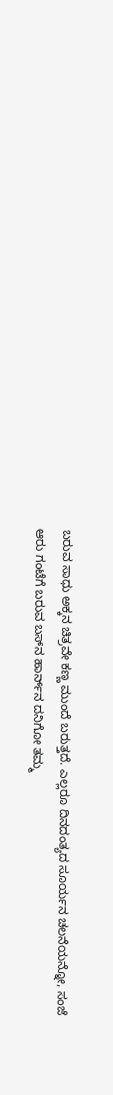ಬರುವ ಸಾಧು ಅಕ್ಕನ ಚಿತ್ರವೇ ಕಣ್ಣ ಮುಂದೆ ಬರುತ್ತದೆ. ಎಲ್ಲರೂ ದಿನದಂತ್ಯದ ಸೂರ್ಯನ ಚಲನೆಯನ್ನೋ, ಸಂಜೆ ಆರು ಗಂಟೆಗೆ ಬರುವ ಬಸ್‌ನ ಹಾರ್ನ್‌ನ ದನಿಗೋ ತಮ್ಮ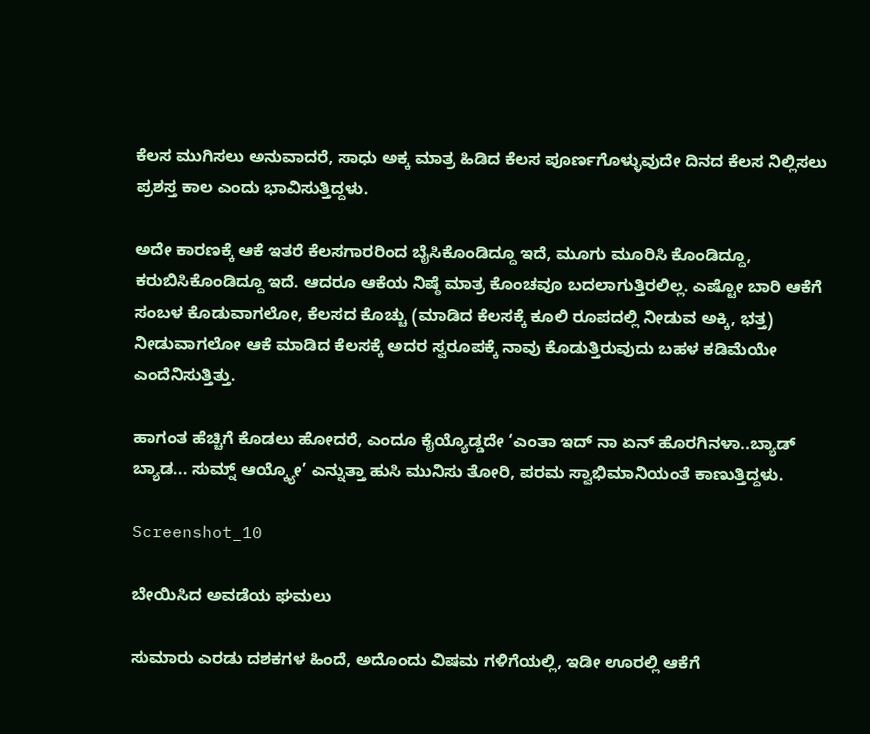ಕೆಲಸ ಮುಗಿಸಲು ಅನುವಾದರೆ, ಸಾಧು ಅಕ್ಕ ಮಾತ್ರ ಹಿಡಿದ ಕೆಲಸ ಪೂರ್ಣಗೊಳ್ಳುವುದೇ ದಿನದ ಕೆಲಸ ನಿಲ್ಲಿಸಲು ಪ್ರಶಸ್ತ ಕಾಲ ಎಂದು ಭಾವಿಸುತ್ತಿದ್ದಳು.

ಅದೇ ಕಾರಣಕ್ಕೆ ಆಕೆ ಇತರೆ ಕೆಲಸಗಾರರಿಂದ ಬೈಸಿಕೊಂಡಿದ್ದೂ ಇದೆ, ಮೂಗು ಮೂರಿಸಿ ಕೊಂಡಿದ್ದೂ, ಕರುಬಿಸಿಕೊಂಡಿದ್ದೂ ಇದೆ. ಆದರೂ ಆಕೆಯ ನಿಷ್ಠೆ ಮಾತ್ರ ಕೊಂಚವೂ ಬದಲಾಗುತ್ತಿರಲಿಲ್ಲ. ಎಷ್ಟೋ ಬಾರಿ ಆಕೆಗೆ ಸಂಬಳ ಕೊಡುವಾಗಲೋ, ಕೆಲಸದ ಕೊಚ್ಚು (ಮಾಡಿದ ಕೆಲಸಕ್ಕೆ ಕೂಲಿ ರೂಪದಲ್ಲಿ ನೀಡುವ ಅಕ್ಕಿ, ಭತ್ತ) ನೀಡುವಾಗಲೋ ಆಕೆ ಮಾಡಿದ ಕೆಲಸಕ್ಕೆ ಅದರ ಸ್ವರೂಪಕ್ಕೆ ನಾವು ಕೊಡುತ್ತಿರುವುದು ಬಹಳ ಕಡಿಮೆಯೇ ಎಂದೆನಿಸುತ್ತಿತ್ತು.

ಹಾಗಂತ ಹೆಚ್ಚಿಗೆ ಕೊಡಲು ಹೋದರೆ, ಎಂದೂ ಕೈಯ್ಯೊಡ್ಡದೇ ‘ಎಂತಾ ಇದ್ ನಾ ಏನ್ ಹೊರಗಿನಳಾ..ಬ್ಯಾಡ್ ಬ್ಯಾಡ... ಸುಮ್ನ್ ಆಯ್ಕ್ಯೋ’ ಎನ್ನುತ್ತಾ ಹುಸಿ ಮುನಿಸು ತೋರಿ, ಪರಮ ಸ್ವಾಭಿಮಾನಿಯಂತೆ ಕಾಣುತ್ತಿದ್ದಳು.

Screenshot_10

ಬೇಯಿಸಿದ ಅವಡೆಯ ಘಮಲು

ಸುಮಾರು ಎರಡು ದಶಕಗಳ ಹಿಂದೆ, ಅದೊಂದು ವಿಷಮ ಗಳಿಗೆಯಲ್ಲಿ, ಇಡೀ ಊರಲ್ಲಿ ಆಕೆಗೆ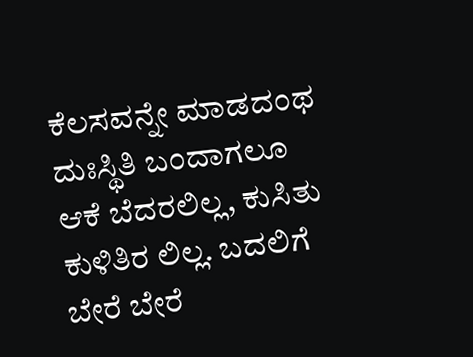ಕೆಲಸವನ್ನೇ ಮಾಡದಂಥ ದುಃಸ್ಥಿತಿ ಬಂದಾಗಲೂ ಆಕೆ ಬೆದರಲಿಲ್ಲ, ಕುಸಿತು ಕುಳಿತಿರ ಲಿಲ್ಲ. ಬದಲಿಗೆ ಬೇರೆ ಬೇರೆ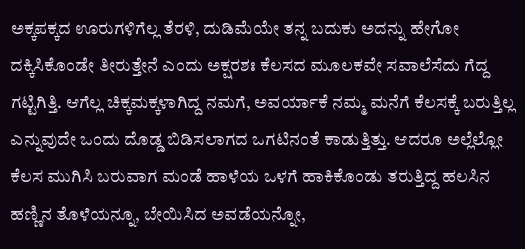ಅಕ್ಕಪಕ್ಕದ ಊರುಗಳಿಗೆಲ್ಲ ತೆರಳಿ, ದುಡಿಮೆಯೇ ತನ್ನ ಬದುಕು ಅದನ್ನು ಹೇಗೋ ದಕ್ಕಿಸಿಕೊಂಡೇ ತೀರುತ್ತೇನೆ ಎಂದು ಅಕ್ಷರಶಃ ಕೆಲಸದ ಮೂಲಕವೇ ಸವಾಲೆಸೆದು ಗೆದ್ದ ಗಟ್ಟಿಗಿತ್ತಿ. ಆಗೆಲ್ಲ ಚಿಕ್ಕಮಕ್ಕಳಾಗಿದ್ದ ನಮಗೆ, ಅವರ್ಯಾಕೆ ನಮ್ಮ ಮನೆಗೆ ಕೆಲಸಕ್ಕೆ ಬರುತ್ತಿಲ್ಲ ಎನ್ನುವುದೇ ಒಂದು ದೊಡ್ಡ ಬಿಡಿಸಲಾಗದ ಒಗಟಿನಂತೆ ಕಾಡುತ್ತಿತ್ತು. ಆದರೂ ಅಲ್ಲೆಲ್ಲೋ ಕೆಲಸ ಮುಗಿಸಿ ಬರುವಾಗ ಮಂಡೆ ಹಾಳೆಯ ಒಳಗೆ ಹಾಕಿಕೊಂಡು ತರುತ್ತಿದ್ದ ಹಲಸಿನ ಹಣ್ಣಿನ ತೊಳೆಯನ್ನೂ, ಬೇಯಿಸಿದ ಅವಡೆಯನ್ನೋ,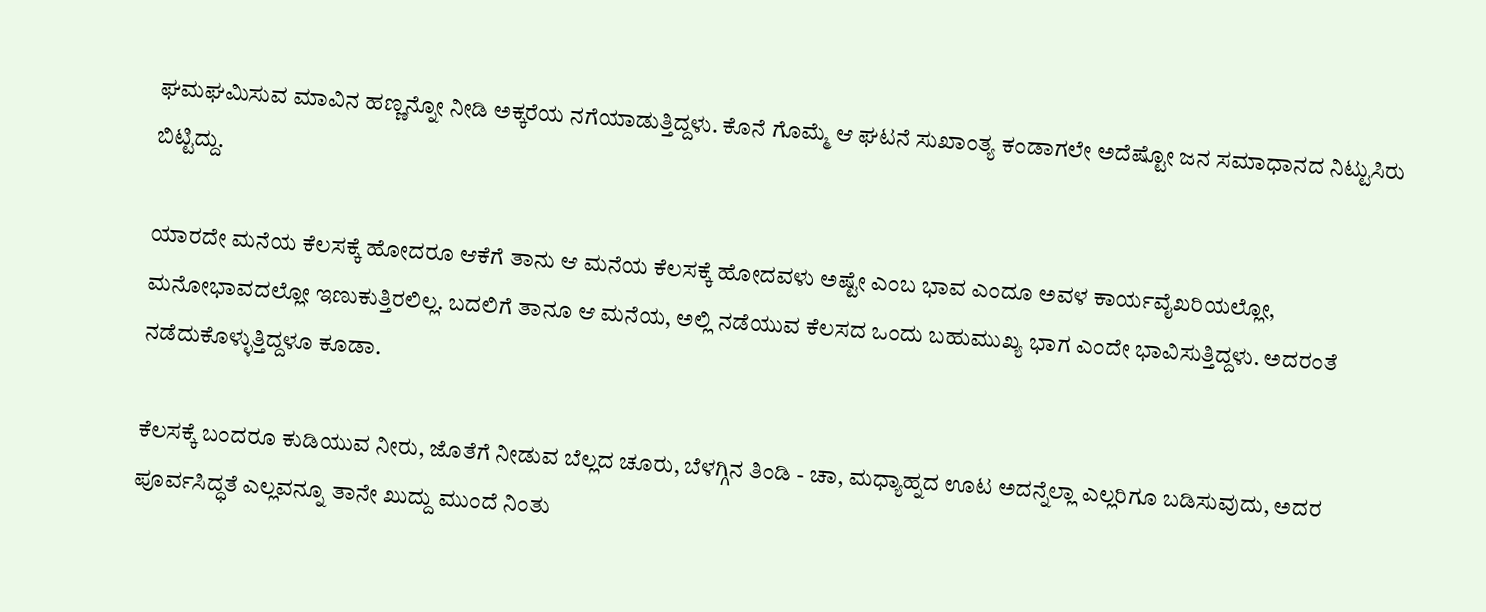ಘಮಘಮಿಸುವ ಮಾವಿನ ಹಣ್ಣನ್ನೋ ನೀಡಿ ಅಕ್ಕರೆಯ ನಗೆಯಾಡುತ್ತಿದ್ದಳು. ಕೊನೆ ಗೊಮ್ಮೆ ಆ ಘಟನೆ ಸುಖಾಂತ್ಯ ಕಂಡಾಗಲೇ ಅದೆಷ್ಟೋ ಜನ ಸಮಾಧಾನದ ನಿಟ್ಟುಸಿರು ಬಿಟ್ಟಿದ್ದು.

ಯಾರದೇ ಮನೆಯ ಕೆಲಸಕ್ಕೆ ಹೋದರೂ ಆಕೆಗೆ ತಾನು ಆ ಮನೆಯ ಕೆಲಸಕ್ಕೆ ಹೋದವಳು ಅಷ್ಟೇ ಎಂಬ ಭಾವ ಎಂದೂ ಅವಳ ಕಾರ್ಯವೈಖರಿಯಲ್ಲೋ, ಮನೋಭಾವದಲ್ಲೋ ಇಣುಕುತ್ತಿರಲಿಲ್ಲ. ಬದಲಿಗೆ ತಾನೂ ಆ ಮನೆಯ, ಅಲ್ಲಿ ನಡೆಯುವ ಕೆಲಸದ ಒಂದು ಬಹುಮುಖ್ಯ ಭಾಗ ಎಂದೇ ಭಾವಿಸುತ್ತಿದ್ದಳು. ಅದರಂತೆ ನಡೆದುಕೊಳ್ಳುತ್ತಿದ್ದಳೂ ಕೂಡಾ.

ಕೆಲಸಕ್ಕೆ ಬಂದರೂ ಕುಡಿಯುವ ನೀರು, ಜೊತೆಗೆ ನೀಡುವ ಬೆಲ್ಲದ ಚೂರು, ಬೆಳಗ್ಗಿನ ತಿಂಡಿ - ಚಾ, ಮಧ್ಯಾಹ್ನದ ಊಟ ಅದನ್ನೆಲ್ಲಾ ಎಲ್ಲರಿಗೂ ಬಡಿಸುವುದು, ಅದರ ಪೂರ್ವಸಿದ್ಧತೆ ಎಲ್ಲವನ್ನೂ ತಾನೇ ಖುದ್ದು ಮುಂದೆ ನಿಂತು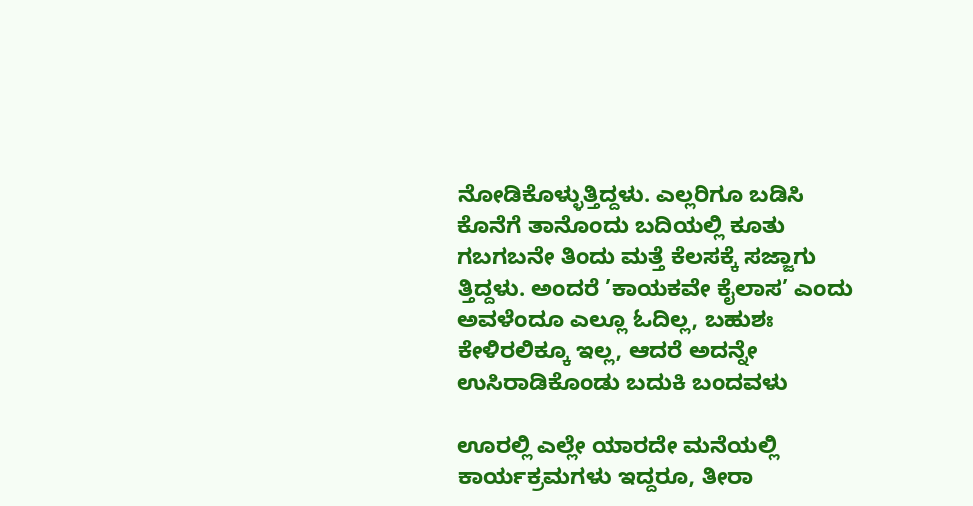ನೋಡಿಕೊಳ್ಳುತ್ತಿದ್ದಳು. ಎಲ್ಲರಿಗೂ ಬಡಿಸಿ ಕೊನೆಗೆ ತಾನೊಂದು ಬದಿಯಲ್ಲಿ ಕೂತು ಗಬಗಬನೇ ತಿಂದು ಮತ್ತೆ ಕೆಲಸಕ್ಕೆ ಸಜ್ಜಾಗು ತ್ತಿದ್ದಳು. ಅಂದರೆ ’ಕಾಯಕವೇ ಕೈಲಾಸ’ ಎಂದು ಅವಳೆಂದೂ ಎಲ್ಲೂ ಓದಿಲ್ಲ, ಬಹುಶಃ ಕೇಳಿರಲಿಕ್ಕೂ ಇಲ್ಲ, ಆದರೆ ಅದನ್ನೇ ಉಸಿರಾಡಿಕೊಂಡು ಬದುಕಿ ಬಂದವಳು

ಊರಲ್ಲಿ ಎಲ್ಲೇ ಯಾರದೇ ಮನೆಯಲ್ಲಿ ಕಾರ್ಯಕ್ರಮಗಳು ಇದ್ದರೂ, ತೀರಾ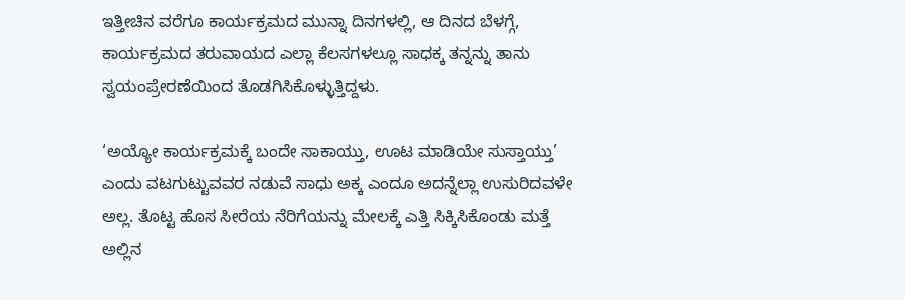ಇತ್ತೀಚಿನ ವರೆಗೂ ಕಾರ್ಯಕ್ರಮದ ಮುನ್ನಾ ದಿನಗಳಲ್ಲಿ, ಆ ದಿನದ ಬೆಳಗ್ಗೆ, ಕಾರ್ಯಕ್ರಮದ ತರುವಾಯದ ಎಲ್ಲಾ ಕೆಲಸಗಳಲ್ಲೂ ಸಾಧಕ್ಕ ತನ್ನನ್ನು ತಾನು ಸ್ವಯಂಪ್ರೇರಣೆಯಿಂದ ತೊಡಗಿಸಿಕೊಳ್ಳುತ್ತಿದ್ದಳು.

‘ಅಯ್ಯೋ ಕಾರ್ಯಕ್ರಮಕ್ಕೆ ಬಂದೇ ಸಾಕಾಯ್ತು, ಊಟ ಮಾಡಿಯೇ ಸುಸ್ತಾಯ್ತು’ ಎಂದು ವಟಗುಟ್ಟುವವರ ನಡುವೆ ಸಾಧು ಅಕ್ಕ ಎಂದೂ ಅದನ್ನೆಲ್ಲಾ ಉಸುರಿದವಳೇ ಅಲ್ಲ. ತೊಟ್ಟ ಹೊಸ ಸೀರೆಯ ನೆರಿಗೆಯನ್ನು ಮೇಲಕ್ಕೆ ಎತ್ತಿ ಸಿಕ್ಕಿಸಿಕೊಂಡು ಮತ್ತೆ ಅಲ್ಲಿನ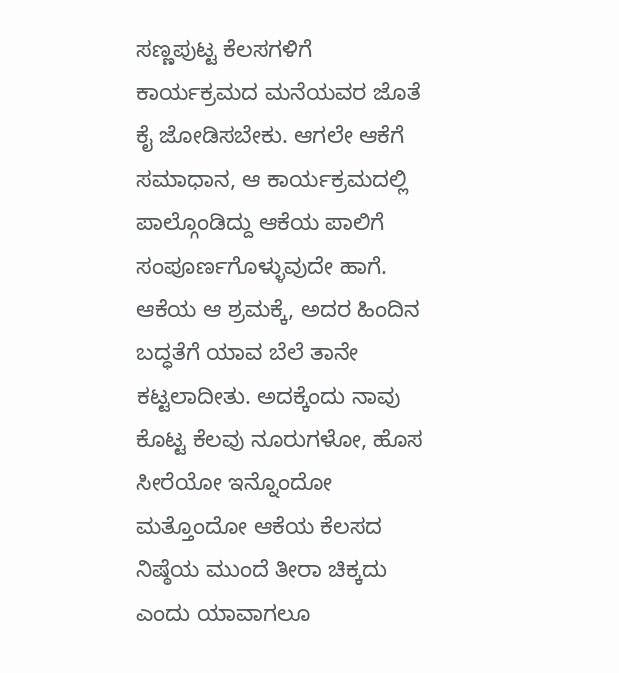ಸಣ್ಣಪುಟ್ಟ ಕೆಲಸಗಳಿಗೆ ಕಾರ್ಯಕ್ರಮದ ಮನೆಯವರ ಜೊತೆ ಕೈ ಜೋಡಿಸಬೇಕು. ಆಗಲೇ ಆಕೆಗೆ ಸಮಾಧಾನ, ಆ ಕಾರ್ಯಕ್ರಮದಲ್ಲಿ ಪಾಲ್ಗೊಂಡಿದ್ದು ಆಕೆಯ ಪಾಲಿಗೆ ಸಂಪೂರ್ಣಗೊಳ್ಳುವುದೇ ಹಾಗೆ. ಆಕೆಯ ಆ ಶ್ರಮಕ್ಕೆ, ಅದರ ಹಿಂದಿನ ಬದ್ಧತೆಗೆ ಯಾವ ಬೆಲೆ ತಾನೇ ಕಟ್ಟಲಾದೀತು. ಅದಕ್ಕೆಂದು ನಾವು ಕೊಟ್ಟ ಕೆಲವು ನೂರುಗಳೋ, ಹೊಸ ಸೀರೆಯೋ ಇನ್ನೊಂದೋ ಮತ್ತೊಂದೋ ಆಕೆಯ ಕೆಲಸದ ನಿಷ್ಠೆಯ ಮುಂದೆ ತೀರಾ ಚಿಕ್ಕದು ಎಂದು ಯಾವಾಗಲೂ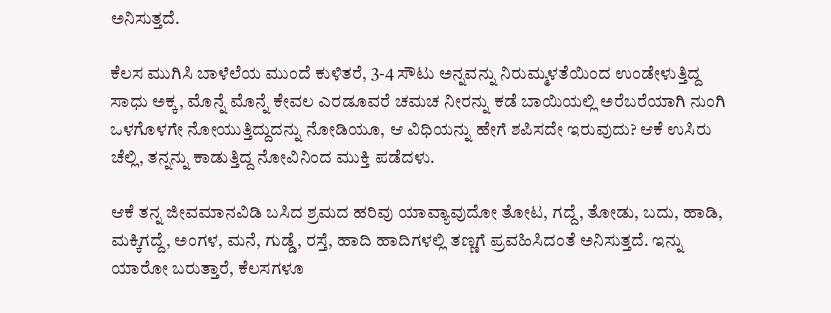ಅನಿಸುತ್ತದೆ.

ಕೆಲಸ ಮುಗಿಸಿ ಬಾಳೆಲೆಯ ಮುಂದೆ ಕುಳಿತರೆ, 3-4 ಸೌಟು ಅನ್ನವನ್ನು ನಿರುಮ್ಮಳತೆಯಿಂದ ಉಂಡೇಳುತ್ತಿದ್ದ ಸಾಧು ಅಕ್ಕ, ಮೊನ್ನೆ ಮೊನ್ನೆ ಕೇವಲ ಎರಡೂವರೆ ಚಮಚ ನೀರನ್ನು ಕಡೆ ಬಾಯಿಯಲ್ಲಿ ಅರೆಬರೆಯಾಗಿ ನುಂಗಿ ಒಳಗೊಳಗೇ ನೋಯುತ್ತಿದ್ದುದನ್ನು ನೋಡಿಯೂ, ಆ ವಿಧಿಯನ್ನು ಹೇಗೆ ಶಪಿಸದೇ ಇರುವುದು? ಆಕೆ ಉಸಿರು ಚೆಲ್ಲಿ, ತನ್ನನ್ನು ಕಾಡುತ್ತಿದ್ದ ನೋವಿನಿಂದ ಮುಕ್ತಿ ಪಡೆದಳು.

ಆಕೆ ತನ್ನ ಜೀವಮಾನವಿಡಿ ಬಸಿದ ಶ್ರಮದ ಹರಿವು ಯಾವ್ಯಾವುದೋ ತೋಟ, ಗದ್ದೆ, ತೋಡು, ಬದು, ಹಾಡಿ, ಮಕ್ಕಿಗದ್ದೆ, ಅಂಗಳ, ಮನೆ, ಗುಡ್ಡೆ, ರಸ್ತೆ, ಹಾದಿ ಹಾದಿಗಳಲ್ಲಿ ತಣ್ಣಗೆ ಪ್ರವಹಿಸಿದಂತೆ ಅನಿಸುತ್ತದೆ. ಇನ್ನು ಯಾರೋ ಬರುತ್ತಾರೆ, ಕೆಲಸಗಳೂ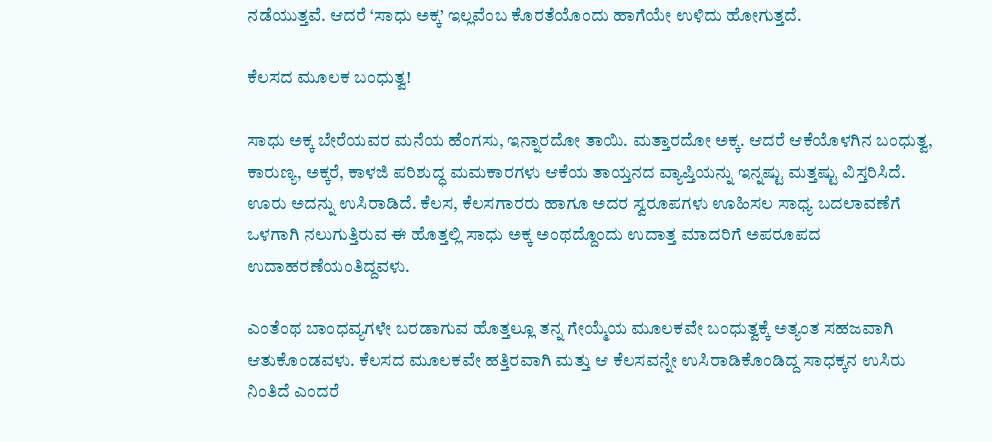ನಡೆಯುತ್ತವೆ. ಆದರೆ ‘ಸಾಧು ಅಕ್ಕ’ ಇಲ್ಲವೆಂಬ ಕೊರತೆಯೊಂದು ಹಾಗೆಯೇ ಉಳಿದು ಹೋಗುತ್ತದೆ.

ಕೆಲಸದ ಮೂಲಕ ಬಂಧುತ್ವ!

ಸಾಧು ಅಕ್ಕ ಬೇರೆಯವರ ಮನೆಯ ಹೆಂಗಸು, ಇನ್ನಾರದೋ ತಾಯಿ. ಮತ್ತಾರದೋ ಅಕ್ಕ. ಆದರೆ ಆಕೆಯೊಳಗಿನ ಬಂಧುತ್ವ, ಕಾರುಣ್ಯ, ಅಕ್ಕರೆ, ಕಾಳಜಿ ಪರಿಶುದ್ಧ ಮಮಕಾರಗಳು ಆಕೆಯ ತಾಯ್ತನದ ವ್ಯಾಪ್ತಿಯನ್ನು ಇನ್ನಷ್ಟು ಮತ್ತಷ್ಟು ವಿಸ್ತರಿಸಿದೆ. ಊರು ಅದನ್ನು ಉಸಿರಾಡಿದೆ. ಕೆಲಸ, ಕೆಲಸಗಾರರು ಹಾಗೂ ಅದರ ಸ್ವರೂಪಗಳು ಊಹಿಸಲ ಸಾಧ್ಯ ಬದಲಾವಣೆಗೆ ಒಳಗಾಗಿ ನಲುಗುತ್ತಿರುವ ಈ ಹೊತ್ತಲ್ಲಿ ಸಾಧು ಅಕ್ಕ ಅಂಥದ್ದೊಂದು ಉದಾತ್ತ ಮಾದರಿಗೆ ಅಪರೂಪದ ಉದಾಹರಣೆಯಂತಿದ್ದವಳು.

ಎಂತೆಂಥ ಬಾಂಧವ್ಯಗಳೇ ಬರಡಾಗುವ ಹೊತ್ತಲ್ಲೂ ತನ್ನ ಗೇಯ್ಮೆಯ ಮೂಲಕವೇ ಬಂಧುತ್ವಕ್ಕೆ ಅತ್ಯಂತ ಸಹಜವಾಗಿ ಆತುಕೊಂಡವಳು. ಕೆಲಸದ ಮೂಲಕವೇ ಹತ್ತಿರವಾಗಿ ಮತ್ತು ಆ ಕೆಲಸವನ್ನೇ ಉಸಿರಾಡಿಕೊಂಡಿದ್ದ ಸಾಧಕ್ಕನ ಉಸಿರು ನಿಂತಿದೆ ಎಂದರೆ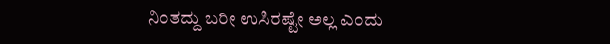ನಿಂತದ್ದು ಬರೀ ಉಸಿರಷ್ಟೇ ಅಲ್ಲ ಎಂದು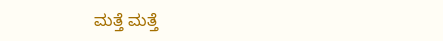ಮತ್ತೆ ಮತ್ತೆ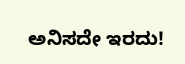ಅನಿಸದೇ ಇರದು!